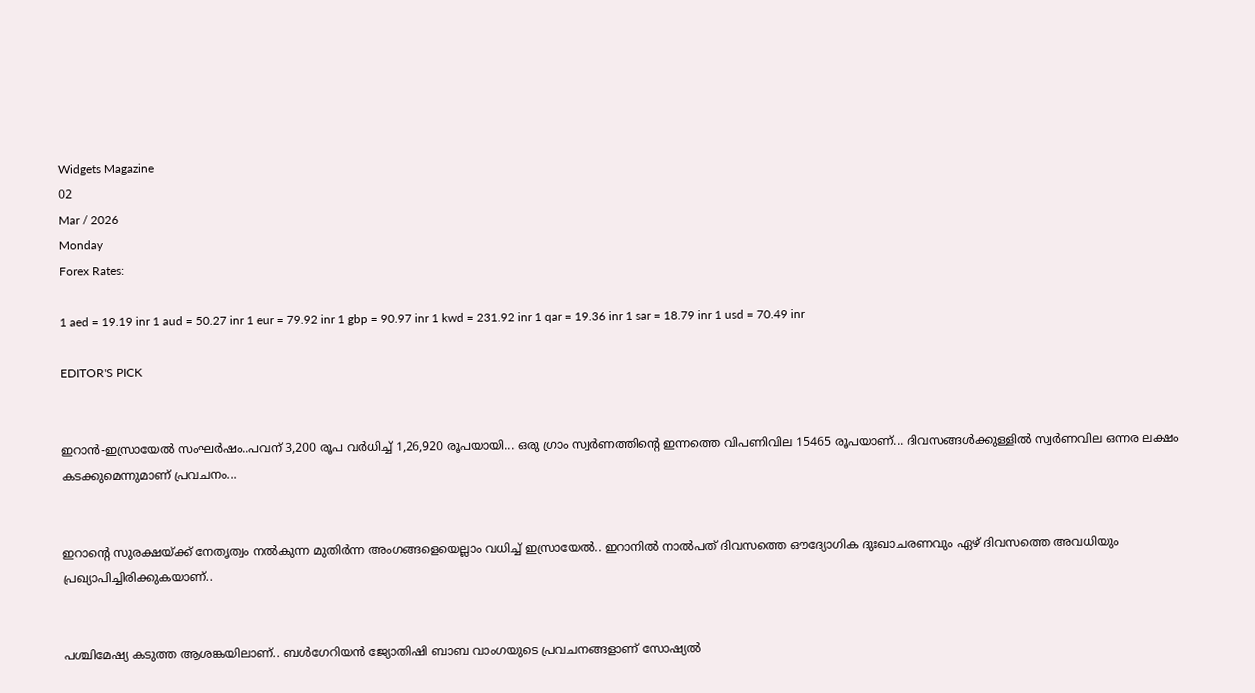Widgets Magazine
02
Mar / 2026
Monday
Forex Rates:

1 aed = 19.19 inr 1 aud = 50.27 inr 1 eur = 79.92 inr 1 gbp = 90.97 inr 1 kwd = 231.92 inr 1 qar = 19.36 inr 1 sar = 18.79 inr 1 usd = 70.49 inr

EDITOR'S PICK


ഇറാന്‍-ഇസ്രായേല്‍ സംഘര്‍ഷം..പവന് 3,200 രൂപ വ‍ർധിച്ച് 1,26,920 രൂപയായി... ഒരു ഗ്രാം സ്വ‍‍ർണത്തിന്റെ ഇന്നത്തെ വിപണിവില 15465 രൂപയാണ്... ദിവസങ്ങൾക്കുള്ളിൽ സ്വർണവില ഒന്നര ലക്ഷം കടക്കുമെന്നുമാണ് പ്രവചനം...


ഇറാന്റെ സുരക്ഷയ്ക്ക് നേതൃത്വം നൽകുന്ന മുതിർന്ന അംഗങ്ങളെയെല്ലാം വധിച്ച് ഇസ്രായേൽ.. ഇറാനിൽ നാൽപത് ദിവസത്തെ ഔദ്യോഗിക ദുഃഖാചരണവും ഏഴ് ദിവസത്തെ അവധിയും പ്രഖ്യാപിച്ചിരിക്കുകയാണ്..


പശ്ചിമേഷ്യ കടുത്ത ആശങ്കയിലാണ്.. ബള്‍ഗേറിയന്‍ ജ്യോതിഷി ബാബ വാംഗയുടെ പ്രവചനങ്ങളാണ് സോഷ്യല്‍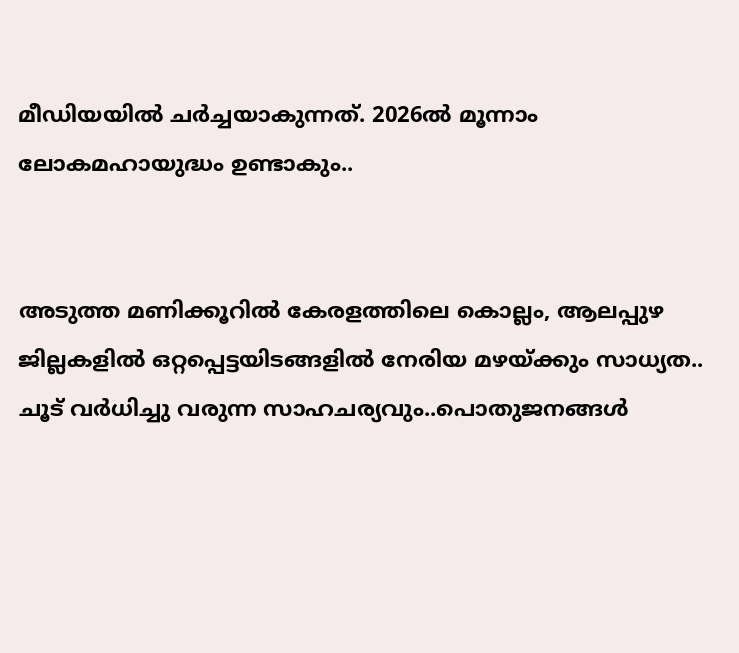മീഡിയയില്‍ ചര്‍ച്ചയാകുന്നത്. 2026ല്‍ മൂന്നാം ലോകമഹായുദ്ധം ഉണ്ടാകും..


അടുത്ത മണിക്കൂറിൽ കേരളത്തിലെ കൊല്ലം, ആലപ്പുഴ ജില്ലകളിൽ ഒറ്റപ്പെട്ടയിടങ്ങളിൽ നേരിയ മഴയ്ക്കും സാധ്യത.. ചൂട് വർധിച്ചു വരുന്ന സാഹചര്യവും..പൊതുജനങ്ങൾ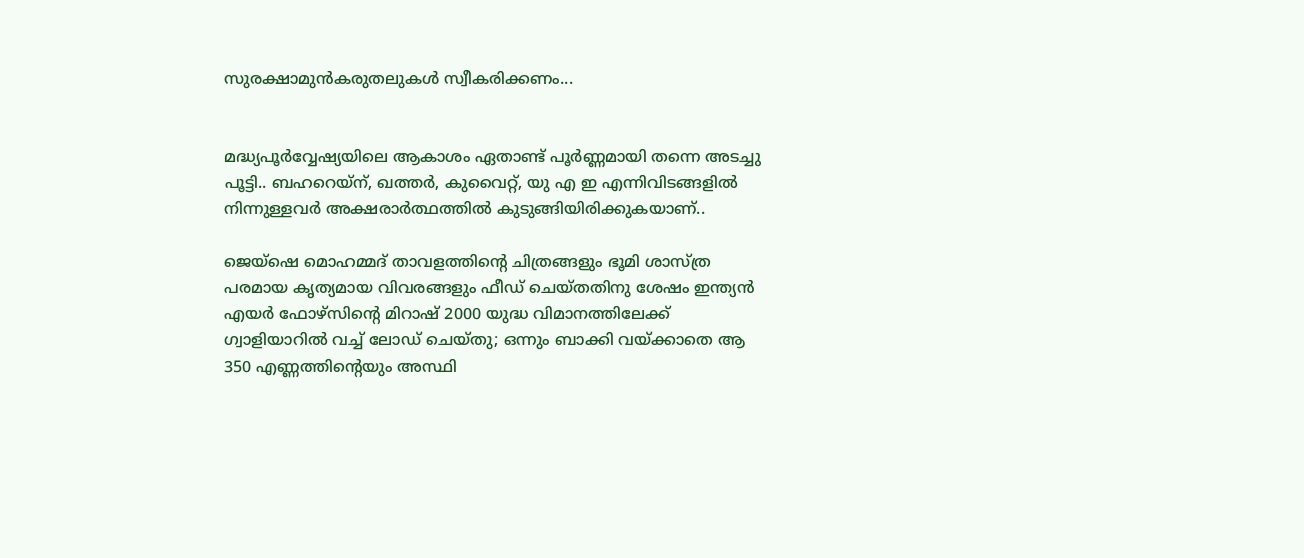സുരക്ഷാമുൻകരുതലുകൾ സ്വീകരിക്കണം...


മദ്ധ്യപൂര്‍വ്വേഷ്യയിലെ ആകാശം ഏതാണ്ട് പൂര്‍ണ്ണമായി തന്നെ അടച്ചു പൂട്ടി.. ബഹറെയ്‌ന്, ഖത്തര്‍, കുവൈറ്റ്, യു എ ഇ എന്നിവിടങ്ങളില്‍ നിന്നുള്ളവര്‍ അക്ഷരാര്‍ത്ഥത്തില്‍ കുടുങ്ങിയിരിക്കുകയാണ്..

ജെയ്‌ഷെ മൊഹമ്മദ് താവളത്തിന്റെ ചിത്രങ്ങളും ഭൂമി ശാസ്ത്ര പരമായ കൃത്യമായ വിവരങ്ങളും ഫീഡ് ചെയ്തതിനു ശേഷം ഇന്ത്യന്‍ എയര്‍ ഫോഴ്‌സിന്റെ മിറാഷ് 2000 യുദ്ധ വിമാനത്തിലേക്ക് ഗ്വാളിയാറില്‍ വച്ച് ലോഡ് ചെയ്തു; ഒന്നും ബാക്കി വയ്ക്കാതെ ആ 350 എണ്ണത്തിന്റെയും അസ്ഥി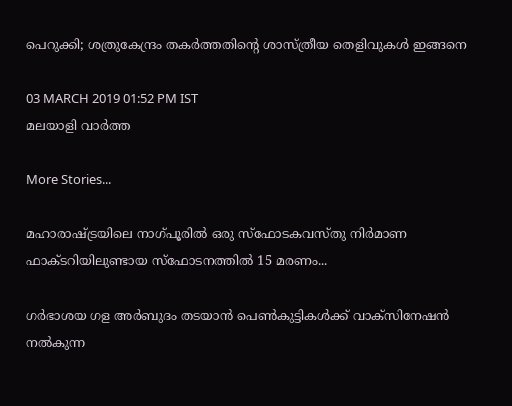പെറുക്കി; ശത്രുകേന്ദ്രം തകര്‍ത്തതിന്റെ ശാസ്ത്രീയ തെളിവുകൾ ഇങ്ങനെ

03 MARCH 2019 01:52 PM IST
മലയാളി വാര്‍ത്ത

More Stories...

മഹാരാഷ്ട്രയിലെ നാഗ്പൂരിൽ ഒരു സ്ഫോടകവസ്തു നിർമാണ ഫാക്ടറിയിലുണ്ടായ സ്ഫോടനത്തിൽ 15 മരണം...

ഗർഭാശയ ഗള അർബുദം തടയാൻ പെൺകുട്ടികൾക്ക് വാക്സിനേഷൻ നൽകുന്ന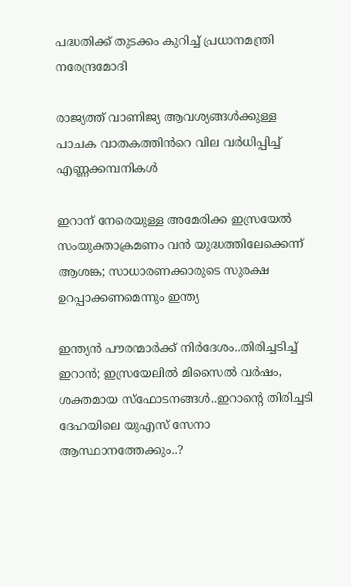പദ്ധതിക്ക് തുടക്കം കുറിച്ച് പ്രധാനമന്ത്രി നരേന്ദ്രമോദി

രാജ്യത്ത് വാണിജ്യ ആവശ്യങ്ങൾക്കുള്ള പാചക വാതകത്തിൻറെ വില വർധിപ്പിച്ച് എണ്ണക്കമ്പനികൾ

ഇറാന് നേരെയുള്ള അമേരിക്ക ഇസ്രയേല്‍ സംയുക്താക്രമണം വന്‍ യുദ്ധത്തിലേക്കെന്ന് ആശങ്ക; സാധാരണക്കാരുടെ സുരക്ഷ ഉറപ്പാക്കണമെന്നും ഇന്ത്യ

ഇന്ത്യൻ പൗരന്മാർക്ക് നിർദേശം..തിരിച്ചടിച്ച് ഇറാൻ; ഇസ്രയേലിൽ മിസൈൽ വർഷം, ശക്തമായ സ്ഫോടനങ്ങൾ..ഇറാന്റെ തിരിച്ചടി ദേഹയിലെ യുഎസ് സേനാ ആസ്ഥാനത്തേക്കും..?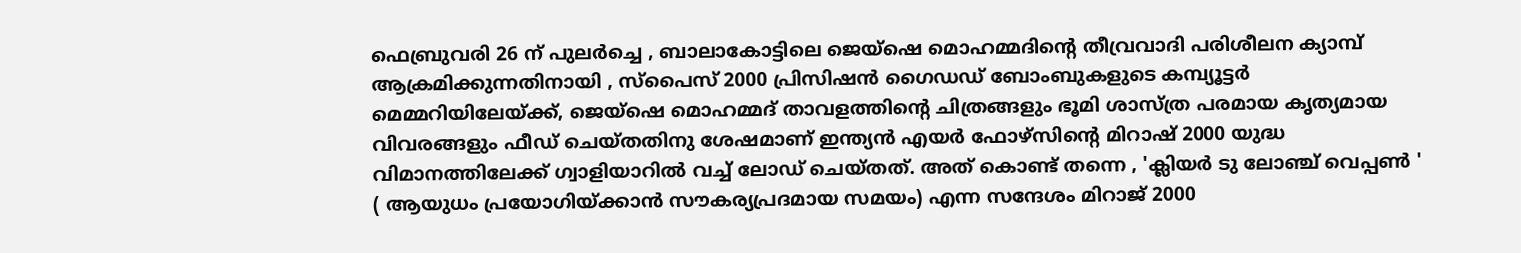ഫെബ്രുവരി 26 ന് പുലര്‍ച്ചെ , ബാലാകോട്ടിലെ ജെയ്‌ഷെ മൊഹമ്മദിന്റെ തീവ്രവാദി പരിശീലന ക്യാമ്പ് ആക്രമിക്കുന്നതിനായി , സ്‌പൈസ് 2000 പ്രിസിഷന്‍ ഗൈഡഡ് ബോംബുകളുടെ കമ്പ്യൂട്ടര്‍ മെമ്മറിയിലേയ്ക്ക്, ജെയ്‌ഷെ മൊഹമ്മദ് താവളത്തിന്റെ ചിത്രങ്ങളും ഭൂമി ശാസ്ത്ര പരമായ കൃത്യമായ വിവരങ്ങളും ഫീഡ് ചെയ്തതിനു ശേഷമാണ് ഇന്ത്യന്‍ എയര്‍ ഫോഴ്‌സിന്റെ മിറാഷ് 2000 യുദ്ധ വിമാനത്തിലേക്ക് ഗ്വാളിയാറില്‍ വച്ച് ലോഡ് ചെയ്തത്. അത് കൊണ്ട് തന്നെ , 'ക്ലിയര്‍ ടു ലോഞ്ച് വെപ്പണ്‍ ' ( ആയുധം പ്രയോഗിയ്ക്കാന്‍ സൗകര്യപ്രദമായ സമയം) എന്ന സന്ദേശം മിറാജ് 2000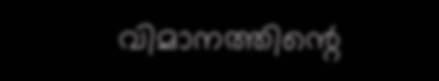വിമാനത്തിന്റെ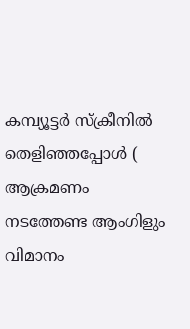കമ്പ്യൂട്ടര്‍ സ്‌ക്രീനില്‍ തെളിഞ്ഞപ്പോള്‍ ( ആക്രമണം നടത്തേണ്ട ആംഗിളും വിമാനം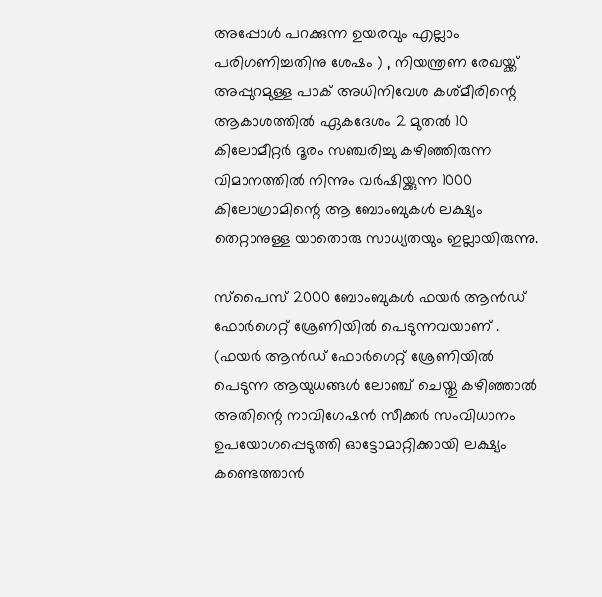അപ്പോള്‍ പറക്കുന്ന ഉയരവും എല്ലാം പരിഗണിച്ചതിനു ശേഷം ) , നിയന്ത്രണ രേഖയ്ക്ക് അപ്പുറമുള്ള പാക് അധിനിവേശ കശ്മീരിന്റെ ആകാശത്തില്‍ ഏകദേശം 2 മുതല്‍ 10 കിലോമീറ്റര്‍ ദൂരം സഞ്ചരിച്ചു കഴിഞ്ഞിരുന്ന വിമാനത്തില്‍ നിന്നും വര്‍ഷിയ്ക്കുന്ന 1000 കിലോഗ്രാമിന്റെ ആ ബോംബുകള്‍ ലക്ഷ്യം തെറ്റാനുള്ള യാതൊരു സാധ്യതയും ഇല്ലായിരുന്നു.

സ്‌പൈസ് 2000 ബോംബുകള്‍ ഫയര്‍ ആന്‍ഡ് ഫോര്‍ഗെറ്റ് ശ്രേണിയില്‍ പെടുന്നവയാണ് . (ഫയര്‍ ആന്‍ഡ് ഫോര്‍ഗെറ്റ് ശ്രേണിയില്‍ പെടുന്ന ആയുധങ്ങള്‍ ലോഞ്ച് ചെയ്തു കഴിഞ്ഞാല്‍ അതിന്റെ നാവിഗേഷന്‍ സീക്കര്‍ സംവിധാനം ഉപയോഗപ്പെടുത്തി ഓട്ടോമാറ്റിക്കായി ലക്ഷ്യം കണ്ടെത്താന്‍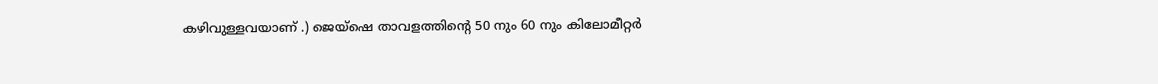കഴിവുള്ളവയാണ് .) ജെയ്‌ഷെ താവളത്തിന്റെ 50 നും 60 നും കിലോമീറ്റര്‍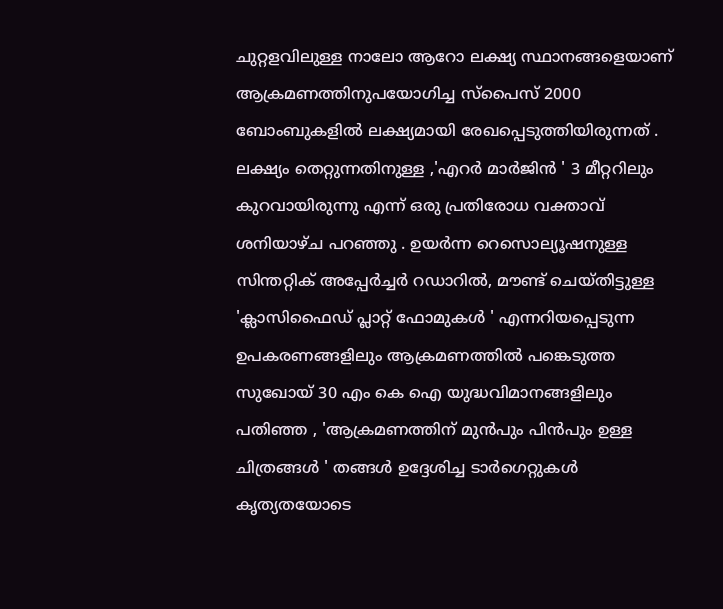ചുറ്റളവിലുള്ള നാലോ ആറോ ലക്ഷ്യ സ്ഥാനങ്ങളെയാണ് ആക്രമണത്തിനുപയോഗിച്ച സ്‌പൈസ് 2000 ബോംബുകളില്‍ ലക്ഷ്യമായി രേഖപ്പെടുത്തിയിരുന്നത് . ലക്ഷ്യം തെറ്റുന്നതിനുള്ള ,'എറര്‍ മാര്‍ജിന്‍ ' 3 മീറ്ററിലും കുറവായിരുന്നു എന്ന് ഒരു പ്രതിരോധ വക്താവ് ശനിയാഴ്ച പറഞ്ഞു . ഉയര്‍ന്ന റെസൊല്യൂഷനുള്ള സിന്തറ്റിക് അപ്പേര്‍ച്ചര്‍ റഡാറില്‍, മൗണ്ട് ചെയ്തിട്ടുള്ള 'ക്ലാസിഫൈഡ് പ്ലാറ്റ് ഫോമുകള്‍ ' എന്നറിയപ്പെടുന്ന ഉപകരണങ്ങളിലും ആക്രമണത്തില്‍ പങ്കെടുത്ത സുഖോയ് 30 എം കെ ഐ യുദ്ധവിമാനങ്ങളിലും പതിഞ്ഞ , 'ആക്രമണത്തിന് മുന്‍പും പിന്‍പും ഉള്ള ചിത്രങ്ങള്‍ ' തങ്ങള്‍ ഉദ്ദേശിച്ച ടാര്‍ഗെറ്റുകള്‍ കൃത്യതയോടെ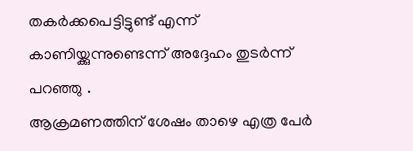തകര്‍ക്കപെട്ടിട്ടുണ്ട് എന്ന് കാണിയ്ക്കുന്നുണ്ടെന്ന് അദ്ദേഹം തുടര്‍ന്ന് പറഞ്ഞു .
ആക്രമണത്തിന് ശേഷം താഴെ എത്ര പേര്‍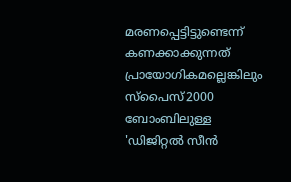മരണപ്പെട്ടിട്ടുണ്ടെന്ന് കണക്കാക്കുന്നത് പ്രായോഗികമല്ലെങ്കിലും സ്‌പൈസ്2000 ബോംബിലുള്ള 'ഡിജിറ്റല്‍ സീന്‍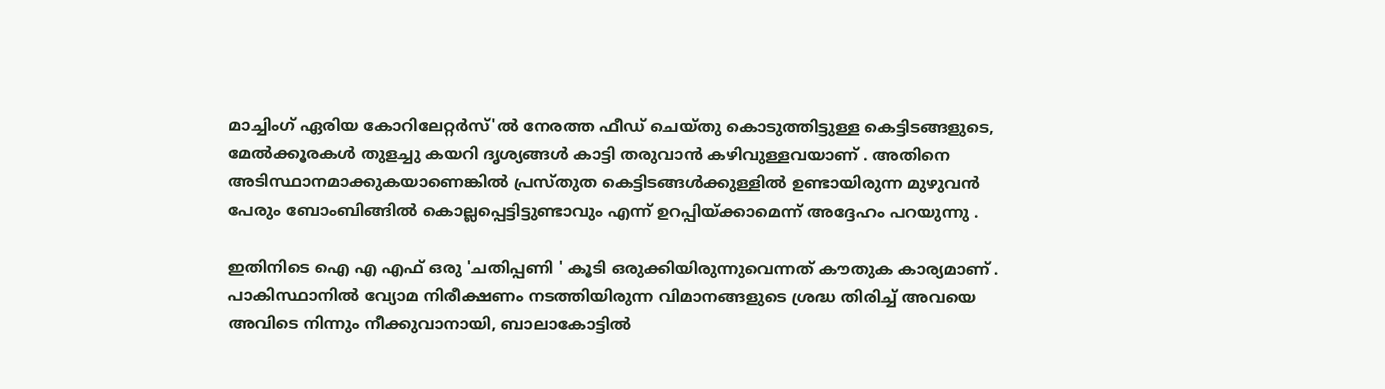മാച്ചിംഗ് ഏരിയ കോറിലേറ്റര്‍സ്'ല്‍ നേരത്ത ഫീഡ് ചെയ്തു കൊടുത്തിട്ടുള്ള കെട്ടിടങ്ങളുടെ, മേല്‍ക്കൂരകള്‍ തുളച്ചു കയറി ദൃശ്യങ്ങള്‍ കാട്ടി തരുവാന്‍ കഴിവുള്ളവയാണ് . അതിനെ അടിസ്ഥാനമാക്കുകയാണെങ്കില്‍ പ്രസ്തുത കെട്ടിടങ്ങള്‍ക്കുള്ളില്‍ ഉണ്ടായിരുന്ന മുഴുവന്‍ പേരും ബോംബിങ്ങില്‍ കൊല്ലപ്പെട്ടിട്ടുണ്ടാവും എന്ന് ഉറപ്പിയ്ക്കാമെന്ന് അദ്ദേഹം പറയുന്നു .

ഇതിനിടെ ഐ എ എഫ് ഒരു 'ചതിപ്പണി ' കൂടി ഒരുക്കിയിരുന്നുവെന്നത് കൗതുക കാര്യമാണ് . പാകിസ്ഥാനില്‍ വ്യോമ നിരീക്ഷണം നടത്തിയിരുന്ന വിമാനങ്ങളുടെ ശ്രദ്ധ തിരിച്ച് അവയെ അവിടെ നിന്നും നീക്കുവാനായി, ബാലാകോട്ടില്‍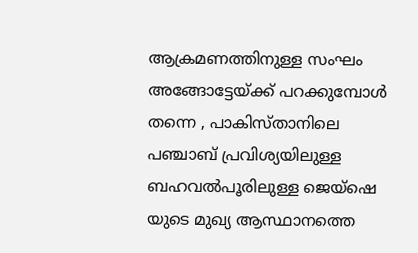ആക്രമണത്തിനുള്ള സംഘം അങ്ങോട്ടേയ്ക്ക് പറക്കുമ്പോള്‍ തന്നെ , പാകിസ്താനിലെ പഞ്ചാബ് പ്രവിശ്യയിലുള്ള ബഹവല്‍പൂരിലുള്ള ജെയ്‌ഷെ യുടെ മുഖ്യ ആസ്ഥാനത്തെ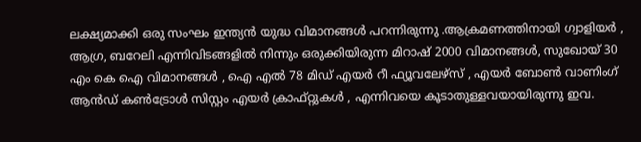ലക്ഷ്യമാക്കി ഒരു സംഘം ഇന്ത്യന്‍ യുദ്ധ വിമാനങ്ങള്‍ പറന്നിരുന്നു .ആക്രമണത്തിനായി ഗ്വാളിയര്‍ , ആഗ്ര, ബറേലി എന്നിവിടങ്ങളില്‍ നിന്നും ഒരുക്കിയിരുന്ന മിറാഷ് 2000 വിമാനങ്ങള്‍, സുഖോയ് 30 എം കെ ഐ വിമാനങ്ങള്‍ , ഐ എല്‍ 78 മിഡ് എയര്‍ റീ ഫ്യൂവലേഴ്‌സ് , എയര്‍ ബോണ്‍ വാണിംഗ് ആന്‍ഡ് കണ്‍ട്രോള്‍ സിസ്റ്റം എയര്‍ ക്രാഫ്റ്റുകള്‍ , എന്നിവയെ കൂടാതുള്ളവയായിരുന്നു ഇവ.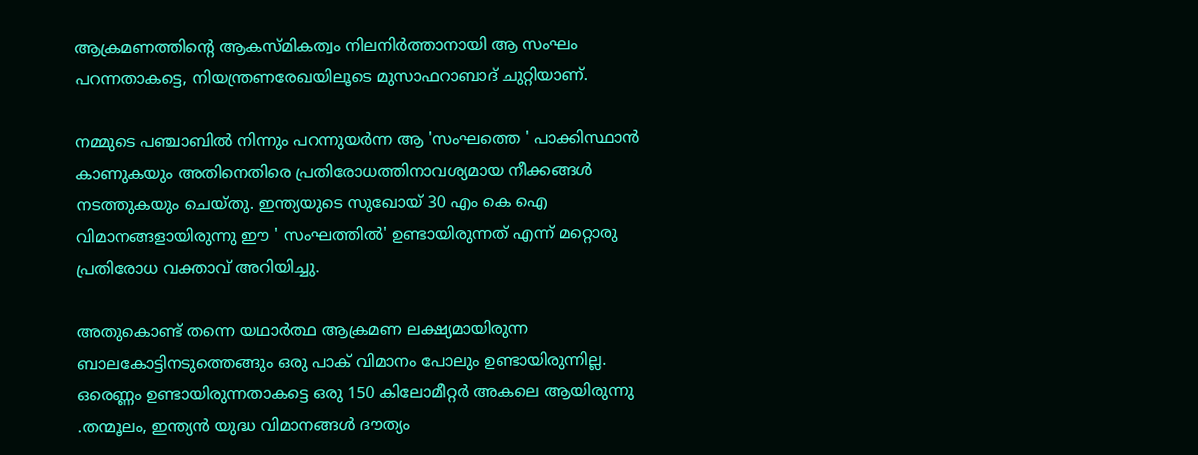ആക്രമണത്തിന്റെ ആകസ്മികത്വം നിലനിര്‍ത്താനായി ആ സംഘം പറന്നതാകട്ടെ, നിയന്ത്രണരേഖയിലൂടെ മുസാഫറാബാദ് ചുറ്റിയാണ്.

നമ്മുടെ പഞ്ചാബില്‍ നിന്നും പറന്നുയര്‍ന്ന ആ 'സംഘത്തെ ' പാക്കിസ്ഥാന്‍ കാണുകയും അതിനെതിരെ പ്രതിരോധത്തിനാവശ്യമായ നീക്കങ്ങള്‍ നടത്തുകയും ചെയ്തു. ഇന്ത്യയുടെ സുഖോയ് 30 എം കെ ഐ വിമാനങ്ങളായിരുന്നു ഈ ' സംഘത്തില്‍' ഉണ്ടായിരുന്നത് എന്ന് മറ്റൊരു പ്രതിരോധ വക്താവ് അറിയിച്ചു.

അതുകൊണ്ട് തന്നെ യഥാര്‍ത്ഥ ആക്രമണ ലക്ഷ്യമായിരുന്ന ബാലകോട്ടിനടുത്തെങ്ങും ഒരു പാക് വിമാനം പോലും ഉണ്ടായിരുന്നില്ല. ഒരെണ്ണം ഉണ്ടായിരുന്നതാകട്ടെ ഒരു 150 കിലോമീറ്റര്‍ അകലെ ആയിരുന്നു .തന്മൂലം, ഇന്ത്യന്‍ യുദ്ധ വിമാനങ്ങള്‍ ദൗത്യം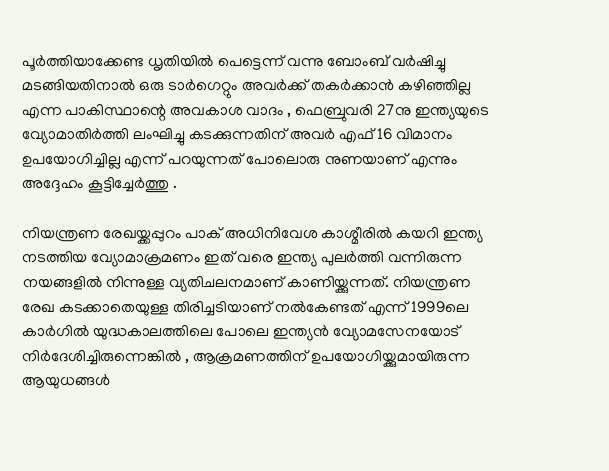പൂര്‍ത്തിയാക്കേണ്ട ധൃതിയില്‍ പെട്ടെന്ന് വന്നു ബോംബ് വര്‍ഷിച്ചു മടങ്ങിയതിനാല്‍ ഒരു ടാര്‍ഗെറ്റും അവര്‍ക്ക് തകര്‍ക്കാന്‍ കഴിഞ്ഞില്ല എന്ന പാകിസ്ഥാന്റെ അവകാശ വാദം , ഫെബ്രുവരി 27നു ഇന്ത്യയുടെ വ്യോമാതിര്‍ത്തി ലംഘിച്ചു കടക്കുന്നതിന് അവര്‍ എഫ് 16 വിമാനം ഉപയോഗിച്ചില്ല എന്ന് പറയുന്നത് പോലൊരു നുണയാണ് എന്നും അദ്ദേഹം കൂട്ടിച്ചേര്‍ത്തു .

നിയന്ത്രണ രേഖയ്ക്കപ്പുറം പാക് അധിനിവേശ കാശ്മീരില്‍ കയറി ഇന്ത്യ നടത്തിയ വ്യോമാക്രമണം ഇത് വരെ ഇന്ത്യ പുലര്‍ത്തി വന്നിരുന്ന നയങ്ങളില്‍ നിന്നുള്ള വ്യതിചലനമാണ് കാണിയ്ക്കുന്നത്. നിയന്ത്രണ രേഖ കടക്കാതെയുള്ള തിരിച്ചടിയാണ് നല്‍കേണ്ടത് എന്ന് 1999ലെ കാര്‍ഗില്‍ യുദ്ധകാലത്തിലെ പോലെ ഇന്ത്യന്‍ വ്യോമസേനയോട് നിര്‍ദേശിച്ചിരുന്നെങ്കില്‍ , ആക്രമണത്തിന് ഉപയോഗിയ്ക്കുമായിരുന്ന ആയുധങ്ങള്‍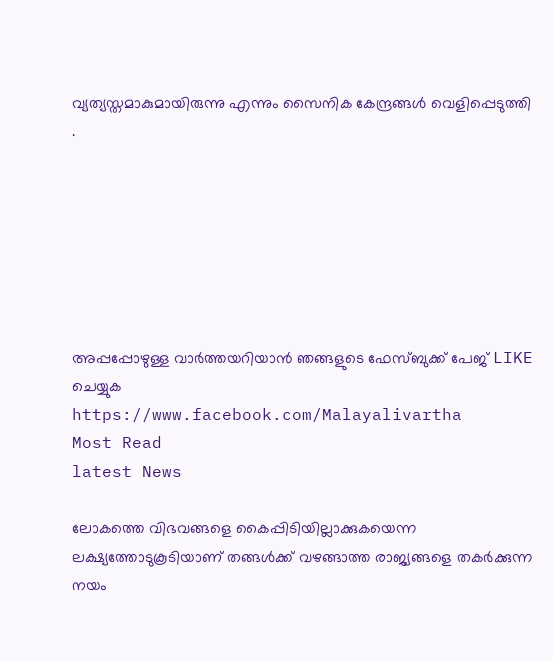വ്യത്യസ്തമാകുമായിരുന്നു എന്നും സൈനിക കേന്ദ്രങ്ങള്‍ വെളിപ്പെടുത്തി .







അപ്പപ്പോഴുള്ള വാര്‍ത്തയറിയാന്‍ ഞങ്ങളുടെ ഫേസ്‌ബുക്ക്‌ പേജ് LIKE ചെയ്യുക
https://www.facebook.com/Malayalivartha
Most Read
latest News

ലോകത്തെ വിഭവങ്ങളെ കൈപ്പിടിയില്ലാക്കുകയെന്ന ലക്ഷ്യത്തോടുകൂടിയാണ്‌ തങ്ങള്‍ക്ക്‌ വഴങ്ങാത്ത രാജ്യങ്ങളെ തകര്‍ക്കുന്ന നയം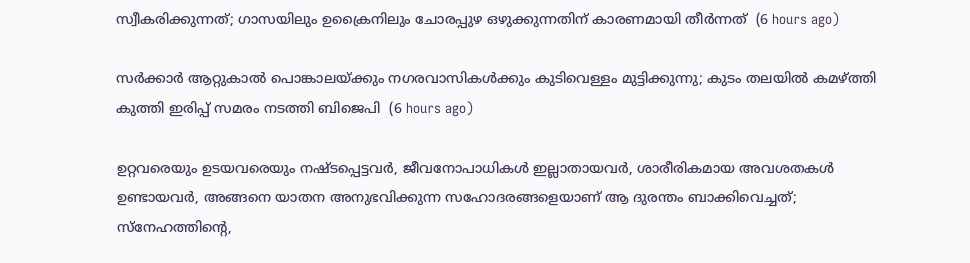സ്വീകരിക്കുന്നത്‌; ഗാസയിലും ഉക്രൈനിലും ചോരപ്പുഴ ഒഴുക്കുന്നതിന്‌ കാരണമായി തീര്‍ന്നത്‌  (6 hours ago)

സർക്കാർ ആറ്റുകാൽ പൊങ്കാലയ്ക്കും നഗരവാസികൾക്കും കുടിവെള്ളം മുട്ടിക്കുന്നു; കുടം തലയിൽ കമഴ്ത്തി കുത്തി ഇരിപ്പ് സമരം നടത്തി ബിജെപി  (6 hours ago)

ഉറ്റവരെയും ഉടയവരെയും നഷ്ടപ്പെട്ടവർ, ജീവനോപാധികൾ ഇല്ലാതായവർ, ശാരീരികമായ അവശതകൾ ഉണ്ടായവർ, അങ്ങനെ യാതന അനുഭവിക്കുന്ന സഹോദരങ്ങളെയാണ് ആ ദുരന്തം ബാക്കിവെച്ചത്; സ്നേഹത്തിന്റെ,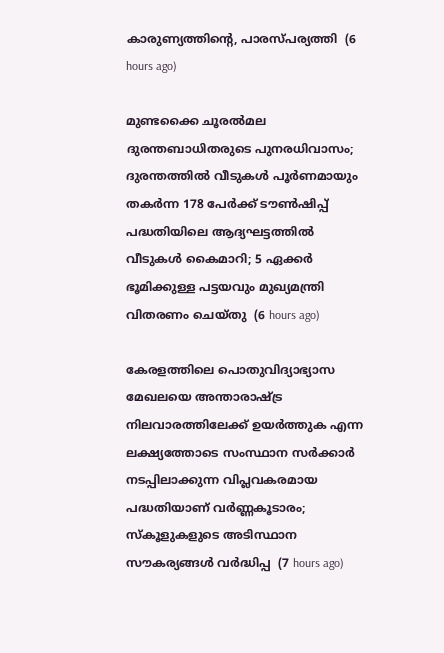കാരുണ്യത്തിന്റെ, പാരസ്പര്യത്തി  (6 hours ago)

മുണ്ടക്കൈ ചൂരൽമല ദുരന്തബാധിതരുടെ പുനരധിവാസം; ദുരന്തത്തിൽ വീടുകൾ പൂർണമായും തകർന്ന 178 പേർക്ക് ടൗൺഷിപ്പ് പദ്ധതിയിലെ ആദ്യഘട്ടത്തിൽ വീടുകൾ കൈമാറി; 5 ഏക്കർ ഭൂമിക്കുള്ള പട്ടയവും മുഖ്യമന്ത്രി വിതരണം ചെയ്തു  (6 hours ago)

കേരളത്തിലെ പൊതുവിദ്യാഭ്യാസ മേഖലയെ അന്താരാഷ്ട്ര നിലവാരത്തിലേക്ക് ഉയർത്തുക എന്ന ലക്ഷ്യത്തോടെ സംസ്ഥാന സർക്കാർ നടപ്പിലാക്കുന്ന വിപ്ലവകരമായ പദ്ധതിയാണ് വർണ്ണകൂടാരം; സ്കൂളുകളുടെ അടിസ്ഥാന സൗകര്യങ്ങൾ വർദ്ധിപ്പ  (7 hours ago)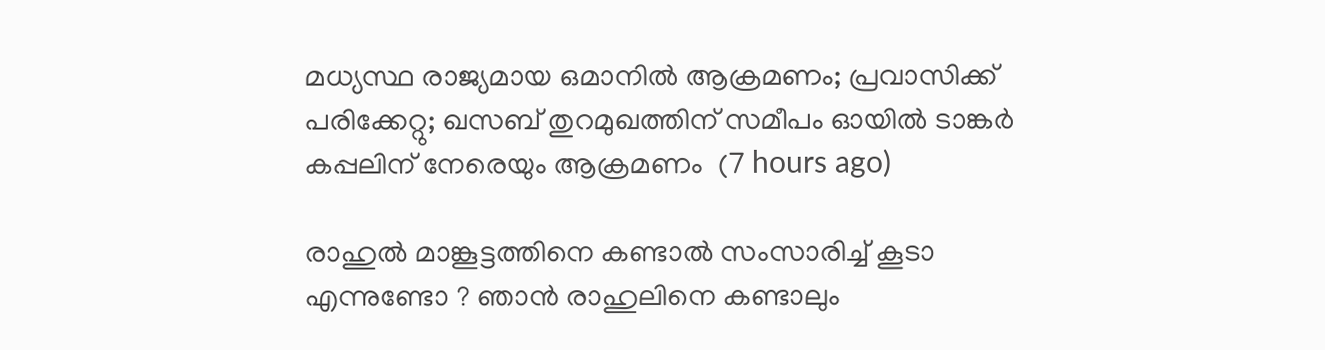മധ്യസ്ഥ രാജ്യമായ ഒമാനിൽ ആക്രമണം; പ്രവാസിക്ക് പരിക്കേറ്റു; ഖസബ് തുറമുഖത്തിന് സമീപം ഓയിൽ ടാങ്കർ കപ്പലിന് നേരെയും ആക്രമണം  (7 hours ago)

രാഹുല്‍ മാങ്കൂട്ടത്തിനെ കണ്ടാൽ സംസാരിച്ച് കൂടാ എന്നുണ്ടോ ? ഞാൻ രാഹുലിനെ കണ്ടാലും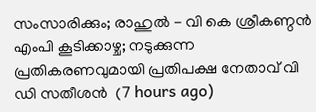സംസാരിക്കും; രാഹുല്‍ - വി കെ ശ്രീകണ്ഠന്‍ എംപി കൂടിക്കാഴ്ച; നടുക്കുന്ന പ്രതികരണവുമായി പ്രതിപക്ഷ നേതാവ് വി ഡി സതീശൻ  (7 hours ago)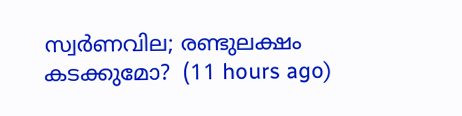സ്വ‍‍ർണവില; രണ്ടുലക്ഷം കടക്കുമോ?  (11 hours ago)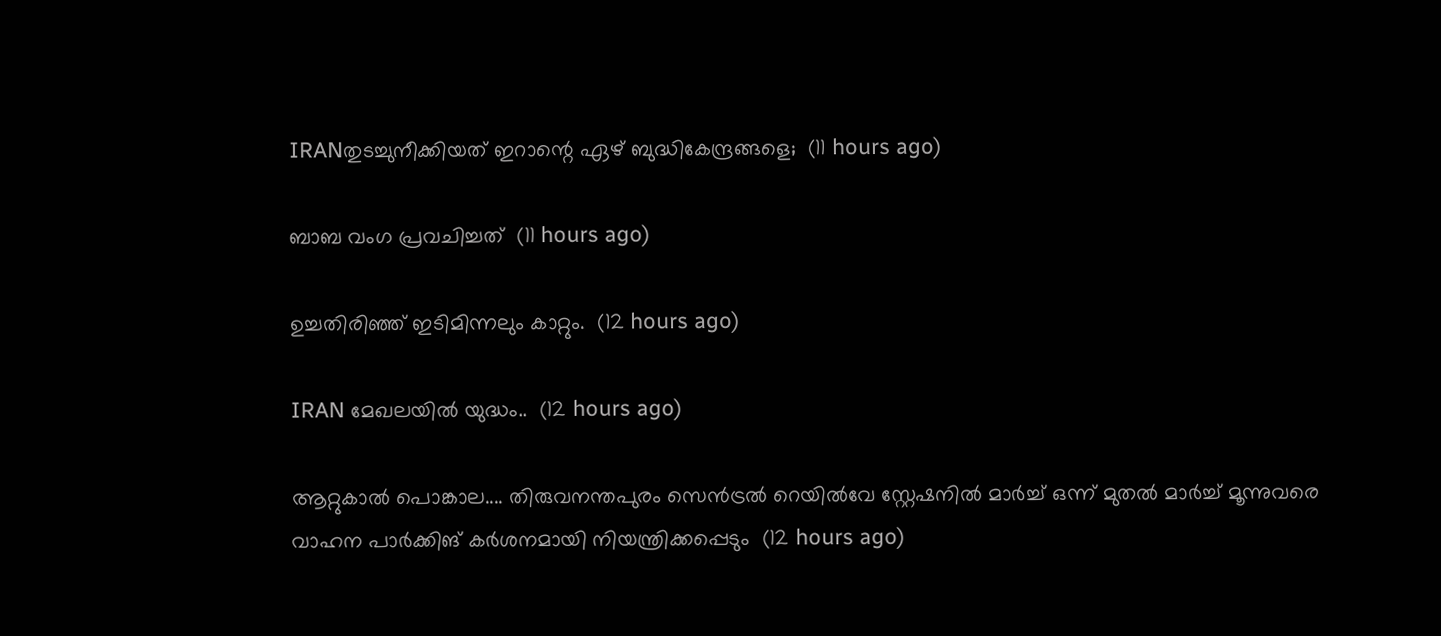IRANതുടച്ചുനീക്കിയത് ഇറാന്റെ ഏഴ് ബുദ്ധികേന്ദ്രങ്ങളെ;  (11 hours ago)

ബാബ വംഗ പ്രവചിച്ചത്  (11 hours ago)

ഉച്ചതിരിഞ്ഞ് ഇടിമിന്നലും കാറ്റും.  (12 hours ago)

IRAN മേഖലയിൽ യുദ്ധം..  (12 hours ago)

ആറ്റുകാൽ പൊങ്കാല.... തിരുവനന്തപുരം സെന്‍ട്രല്‍ റെയില്‍വേ സ്റ്റേഷനില്‍ മാര്‍ച്ച് ഒന്ന് മുതല്‍ മാര്‍ച്ച് മൂന്നുവരെ വാഹന പാര്‍ക്കിങ് കര്‍ശനമായി നിയന്ത്രിക്കപ്പെടും  (12 hours ago)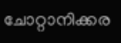ചോറ്റാനിക്കര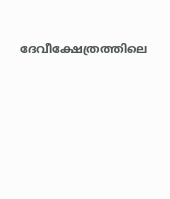ദേവീക്ഷേത്രത്തിലെ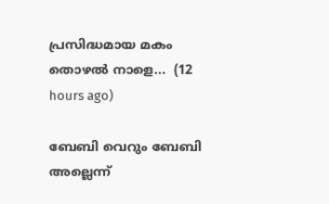പ്രസിദ്ധമായ മകം തൊഴൽ‌ നാളെ...  (12 hours ago)

ബേബി വെറും ബേബി അല്ലെന്ന്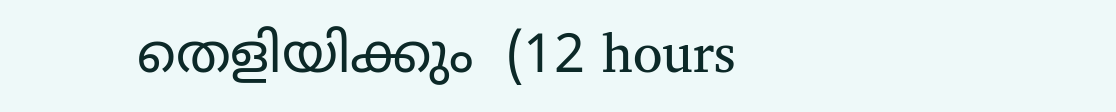തെളിയിക്കും  (12 hours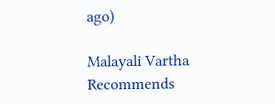ago)

Malayali Vartha Recommends